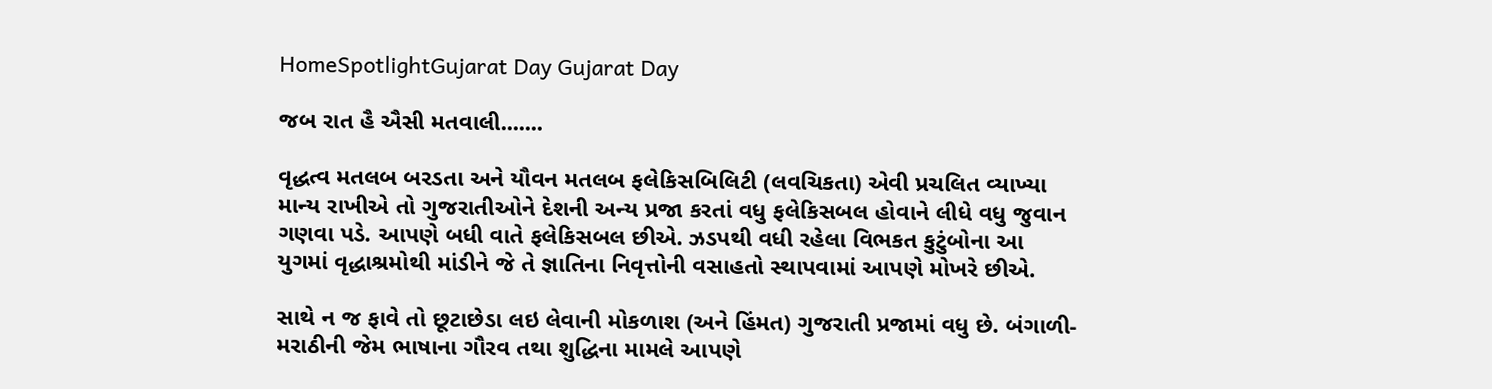HomeSpotlightGujarat Day Gujarat Day

જબ રાત હૈ ઐસી મતવાલી.......

વૃદ્ધત્વ મતલબ બરડતા અને યૌવન મતલબ ફલેકિસબિલિટી (લવચિકતા) એવી પ્રચલિત વ્યાખ્યા માન્ય રાખીએ તો ગુજરાતીઓને દેશની અન્ય પ્રજા કરતાં વધુ ફલેકિસબલ હોવાને લીધે વધુ જુવાન ગણવા પડે. આપણે બધી વાતે ફલેકિસબલ છીએ. ઝડપથી વધી રહેલા વિભકત કુટુંબોના આ યુગમાં વૃદ્ધાશ્રમોથી માંડીને જે તે જ્ઞાતિના નિવૃત્તોની વસાહતો સ્થાપવામાં આપણે મોખરે છીએ.

સાથે ન જ ફાવે તો છૂટાછેડા લઇ લેવાની મોકળાશ (અને હિંમત) ગુજરાતી પ્રજામાં વધુ છે. બંગાળી-મરાઠીની જેમ ભાષાના ગૌરવ તથા શુદ્ધિના મામલે આપણે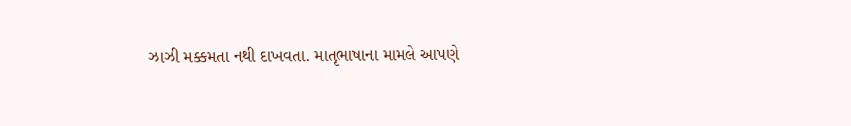ઝાઝી મક્કમતા નથી દાખવતા. માતૃભાષાના મામલે આપણે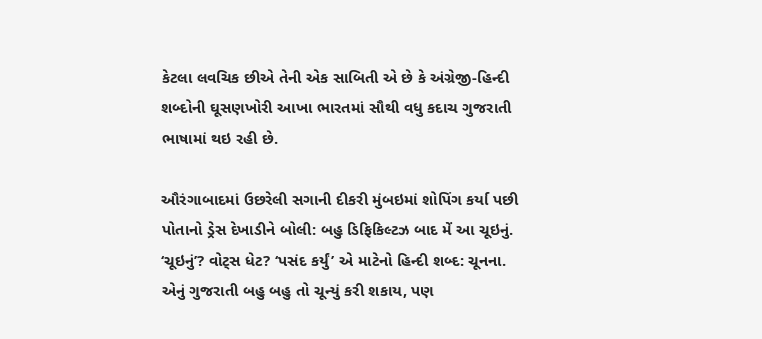કેટલા લવચિક છીએ તેની એક સાબિતી એ છે કે અંગ્રેજી-હિન્દી શબ્દોની ઘૂસણખોરી આખા ભારતમાં સૌથી વધુ કદાચ ગુજરાતી ભાષામાં થઇ રહી છે.

ઔરંગાબાદમાં ઉછરેલી સગાની દીકરી મુંબઇમાં શોપિંગ કર્યા પછી પોતાનો ડ્રેસ દેખાડીને બોલી: બહુ ડિફિકિલ્ટઝ બાદ મેં આ ચૂઇનું. ‘ચૂઇનું’? વોટ્સ ધેટ? ‘પસંદ કર્યું’ એ માટેનો હિન્દી શબ્દ: ચૂનના. એનું ગુજરાતી બહુ બહુ તો ચૂન્યું કરી શકાય, પણ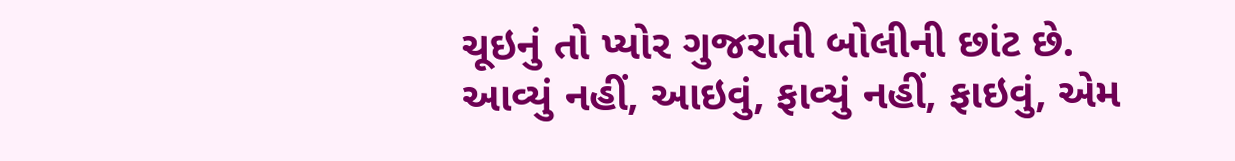ચૂઇનું તો પ્યોર ગુજરાતી બોલીની છાંટ છે. આવ્યું નહીં, આઇવું, ફાવ્યું નહીં, ફાઇવું, એમ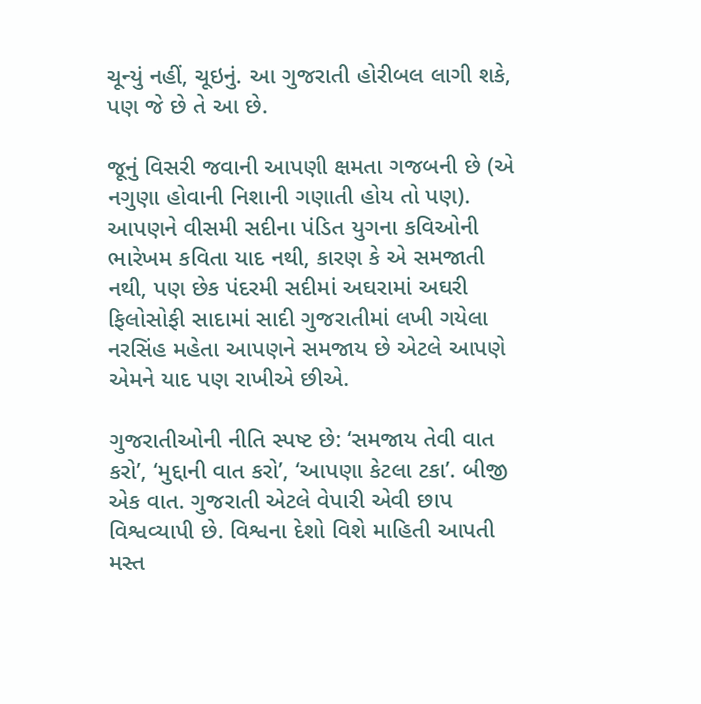ચૂન્યું નહીં, ચૂઇનું. આ ગુજરાતી હોરીબલ લાગી શકે, પણ જે છે તે આ છે.

જૂનું વિસરી જવાની આપણી ક્ષમતા ગજબની છે (એ નગુણા હોવાની નિશાની ગણાતી હોય તો પણ). આપણને વીસમી સદીના પંડિત યુગના કવિઓની ભારેખમ કવિતા યાદ નથી, કારણ કે એ સમજાતી નથી, પણ છેક પંદરમી સદીમાં અઘરામાં અઘરી ફિલોસોફી સાદામાં સાદી ગુજરાતીમાં લખી ગયેલા નરસિંહ મહેતા આપણને સમજાય છે એટલે આપણે એમને યાદ પણ રાખીએ છીએ.

ગુજરાતીઓની નીતિ સ્પષ્ટ છે: ‘સમજાય તેવી વાત કરો’, ‘મુદ્દાની વાત કરો’, ‘આપણા કેટલા ટકા’. બીજી એક વાત. ગુજરાતી એટલે વેપારી એવી છાપ વિશ્વવ્યાપી છે. વિશ્વના દેશો વિશે માહિતી આપતી મસ્ત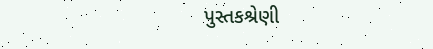પુસ્તકશ્રેણી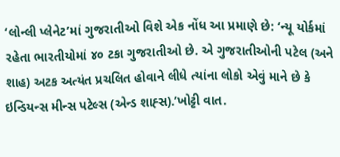‘લોન્લી પ્લેનેટ’માં ગુજરાતીઓ વિશે એક નોંધ આ પ્રમાણે છે: ‘ન્યૂ યોર્કમાં રહેતા ભારતીયોમાં ૪૦ ટકા ગુજરાતીઓ છે. એ ગુજરાતીઓની પટેલ (અને શાહ) અટક અત્યંત પ્રચલિત હોવાને લીધે ત્યાંના લોકો એવું માને છે કે ઇન્ડિયન્સ મીન્સ પટેલ્સ (એન્ડ શાહ્સ).’ખોટ્ટી વાત.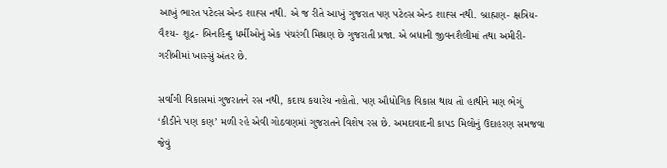આખું ભારત પટેલ્સ એન્ડ શાહ્સ નથી. એ જ રીતે આખું ગુજરાત પણ પટેલ્સ એન્ડ શાહ્સ નથી. બ્રાહ્મણ- ક્ષત્રિય- વૈશ્ય- શૂદ્ર- બિનહિન્દુ ધર્મીઓનું એક પંચરંગી મિશ્રણ છે ગુજરાતી પ્રજા. એ બધાની જીવનશૈલીમાં તથા અમીરી- ગરીબીમાં ખાસ્સું અંતર છે.

સર્વાંગી વિકાસમાં ગુજરાતને રસ નથી, કદાચ કયારેય નહોતો. પણ ઔધોગિક વિકાસ થાય તો હાથીને મણ ભેગું ‘કીડીને પણ કણ’ મળી રહે એવી ગોઠવણમાં ગુજરાતને વિશેષ રસ છે. અમદાવાદની કાપડ મિલોનું ઉદાહરણ સમજવા જેવું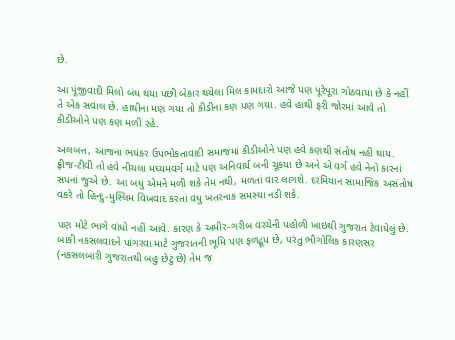છે.

આ પૂંજીવાદી મિલો બંધ થયા પછી બેકાર થયેલા મિલ કામદારો આજે પણ પૂરેપૂરા ગોઠવાયા છે કે નહીં તે એક સવાલ છે. હાથીના મણ ગયા તો કીડીના કણ પણ ગયા. હવે હાથી ફરી જોરમાં આવે તો કીડીઓને પણ કણ મળી રહે.

અલબત્ત, આજના ભયંકર ઉપભોકતાવાદી સમાજમાં કીડીઓને પણ હવે કણથી સંતોષ નહીં થાય. ફ્રીજ-ટીવી તો હવે નીચલા મઘ્યમવર્ગ માટે પણ અનિવાર્ય બની ચૂકયા છે અને એ વર્ગ હવે નેનો કારનાં સપનાં જુએ છે. આ બધું એમને મળી શકે તેમ નથી, મળતાં વાર લાગશે. દરમિયાન સામાજિક અસંતોષ વકરે તો હિન્દુ-મુસ્લિમ વિખવાદ કરતાં વધુ ખતરનાક સમસ્યા નડી શકે.

પણ મોટે ભાગે વાંધો નહીં આવે. કારણ કે અમીર-ગરીબ વરચેની પહોળી ખાઇથી ગુજરાત ટેવાયેલું છે. બાકી નકસલવાદને પાંગરવા માટે ગુજરાતની ભૂમિ પણ ફળદ્રૂપ છે, પરંતુ ભૌગોલિક કારણસર (નકસલબારી ગુજરાતથી બહુ છેટું છે) તેમ જ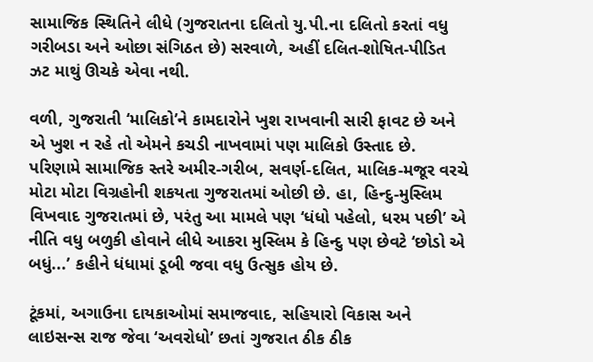સામાજિક સ્થિતિને લીધે (ગુજરાતના દલિતો યુ.પી.ના દલિતો કરતાં વધુ ગરીબડા અને ઓછા સંગિઠત છે) સરવાળે, અહીં દલિત-શોષિત-પીડિત ઝટ માથું ઊચકે એવા નથી.

વળી, ગુજરાતી ‘માલિકો’ને કામદારોને ખુશ રાખવાની સારી ફાવટ છે અને એ ખુશ ન રહે તો એમને કચડી નાખવામાં પણ માલિકો ઉસ્તાદ છે. પરિણામે સામાજિક સ્તરે અમીર-ગરીબ, સવર્ણ-દલિત, માલિક-મજૂર વરચે મોટા મોટા વિગ્રહોની શકયતા ગુજરાતમાં ઓછી છે. હા, હિન્દુ-મુસ્લિમ વિખવાદ ગુજરાતમાં છે, પરંતુ આ મામલે પણ ‘ધંધો પહેલો, ધરમ પછી’ એ નીતિ વધુ બળુકી હોવાને લીધે આકરા મુસ્લિમ કે હિન્દુ પણ છેવટે ‘છોડો એ બધું...’ કહીને ધંધામાં ડૂબી જવા વધુ ઉત્સુક હોય છે.

ટૂંકમાં, અગાઉના દાયકાઓમાં સમાજવાદ, સહિયારો વિકાસ અને લાઇસન્સ રાજ જેવા ‘અવરોધો’ છતાં ગુજરાત ઠીક ઠીક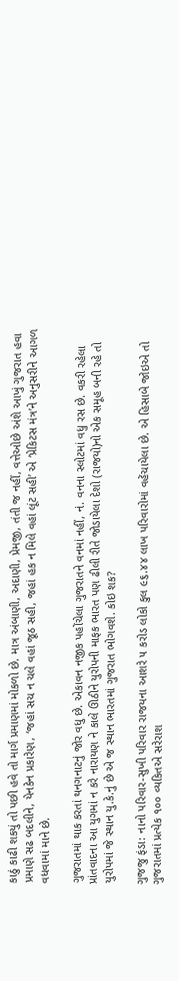કાઠું કાઢી શકયું તો પછી હવે તો માર્ગ પ્રમાણમાં મોકળો છે. માત્ર અંબાણી, અદાણી, પ્રેમજી, તંતી જ નહીં, વત્તેઓછે અંશે આખું ગુજરાત હવા પ્રમાણે સઢ બદલીને, યેનકેન પ્રકારેણ, ‘જહાં સચ ન ચલે વહાં જૂઠ સહી, જહાં હક ન મિલે વહાં લૂંટ સહી’ એ ‘પ્રેકિટસ મંત્ર’ને અનુસરીને આગળ વધવામાં માને છે.

ગુજરાતમાં થાક કરતાં થનગનાટનું જોર વધુ છે. એકાવન નજીક પહોંચેલા ગુજરાતને વનમાં નહીં, નં. વનના સ્લોટમાં વધુ રસ છે. વકરી રહેલા પ્રાંતવાદના આ યુગમાં ન કરે નારાયણ ને કાલે ઊઠીને યુરોપની માફક ભારત પણ ઢીલી રીતે જોડાયેલા દેશો (રાજયો)નો એક સમૂહ બની રહે તો યુરોપમાં જે સ્થાન યુ.કે.નું છે એ જ સ્થાન ભારતમાં ગુજરાત ભોગવશે. કોઇ શક?

ગુજજુ ફંડા: નાનો પરિવાર-સુખી પરિવાર રાજયના આશરે ૫ કરોડ લોકો કુલ ૯૬.૪૪ લાખ પરિવારોમાં વહેંચાયેલા છે. એ હિસાબે જોઇએ તો ગુજરાતમાં પ્રત્યેક ૧૦૦ વ્યકિતએ સરેરાશ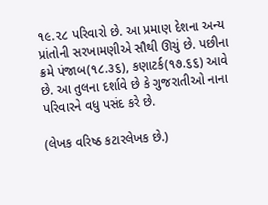૧૯.૨૮ પરિવારો છે. આ પ્રમાણ દેશના અન્ય પ્રાંતોની સરખામણીએ સૌથી ઊચું છે. પછીના ક્રમે પંજાબ(૧૮.૩૬), કણાટર્ક(૧૭.૬૬) આવે છે. આ તુલના દર્શાવે છે કે ગુજરાતીઓ નાના પરિવારને વધુ પસંદ કરે છે.

(લેખક વરિષ્ઠ કટારલેખક છે.)